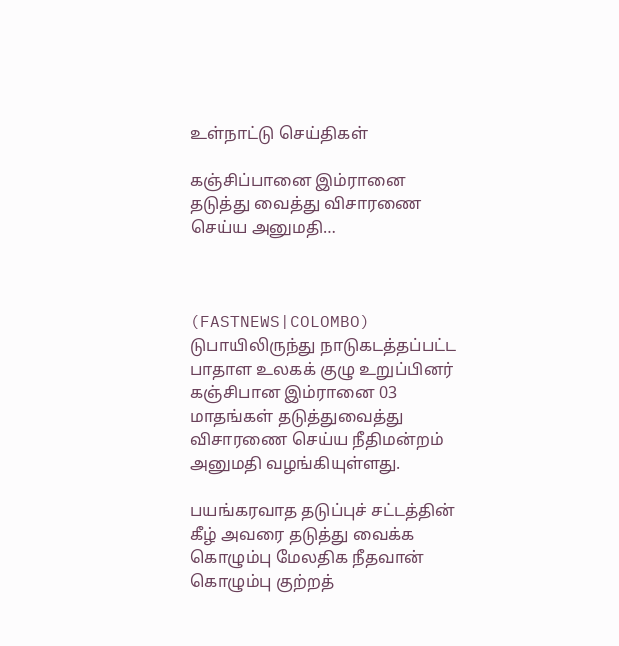உள்நாட்டு செய்திகள்

கஞ்சிப்பானை இம்ரானை தடுத்து வைத்து விசாரணை செய்ய அனுமதி…



(FASTNEWS|COLOMBO) டுபாயிலிருந்து நாடுகடத்தப்பட்ட பாதாள உலகக் குழு உறுப்பினர் கஞ்சிபான இம்ரானை 03 மாதங்கள் தடுத்துவைத்து விசாரணை செய்ய நீதிமன்றம் அனுமதி வழங்கியுள்ளது.

பயங்கரவாத தடுப்புச் சட்டத்தின் கீழ் அவரை தடுத்து வைக்க கொழும்பு மேலதிக நீதவான் கொழும்பு குற்றத்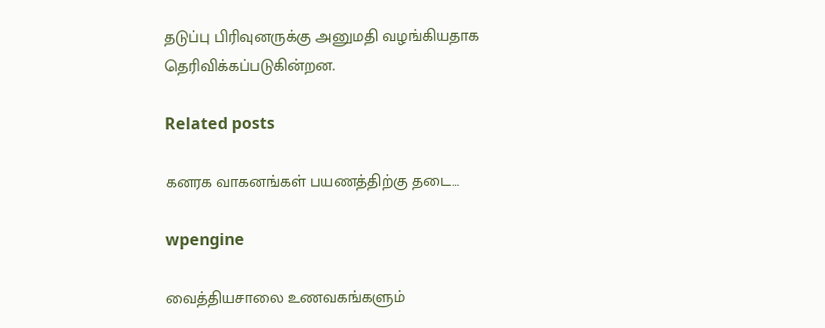தடுப்பு பிரிவுனருக்கு அனுமதி வழங்கியதாக தெரிவிக்கப்படுகின்றன.

Related posts

கனரக வாகனங்கள் பயணத்திற்கு தடை…

wpengine

வைத்தியசாலை உணவகங்களும்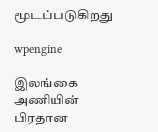மூடப்படுகிறது

wpengine

இலங்கை அணியின் பிரதான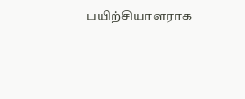பயிற்சியாளராக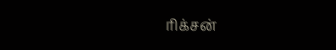ரிக்சன்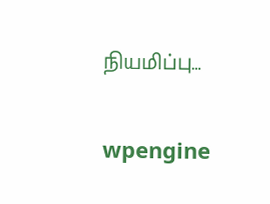நியமிப்பு…

wpengine